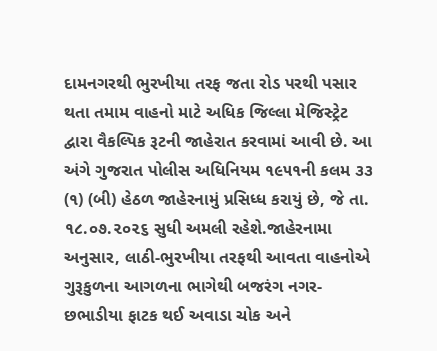દામનગરથી ભુરખીયા તરફ જતા રોડ પરથી પસાર થતા તમામ વાહનો માટે અધિક જિલ્લા મેજિસ્ટ્રેટ દ્વારા વૈકલ્પિક રૂટની જાહેરાત કરવામાં આવી છે. આ અંગે ગુજરાત પોલીસ અધિનિયમ ૧૯૫૧ની કલમ ૩૩ (૧) (બી) હેઠળ જાહેરનામું પ્રસિધ્ધ કરાયું છે, જે તા. ૧૮.૦૭.૨૦૨૬ સુધી અમલી રહેશે.જાહેરનામા અનુસાર, લાઠી-ભુરખીયા તરફથી આવતા વાહનોએ ગુરૂકુળના આગળના ભાગેથી બજરંગ નગર-છભાડીયા ફાટક થઈ અવાડા ચોક અને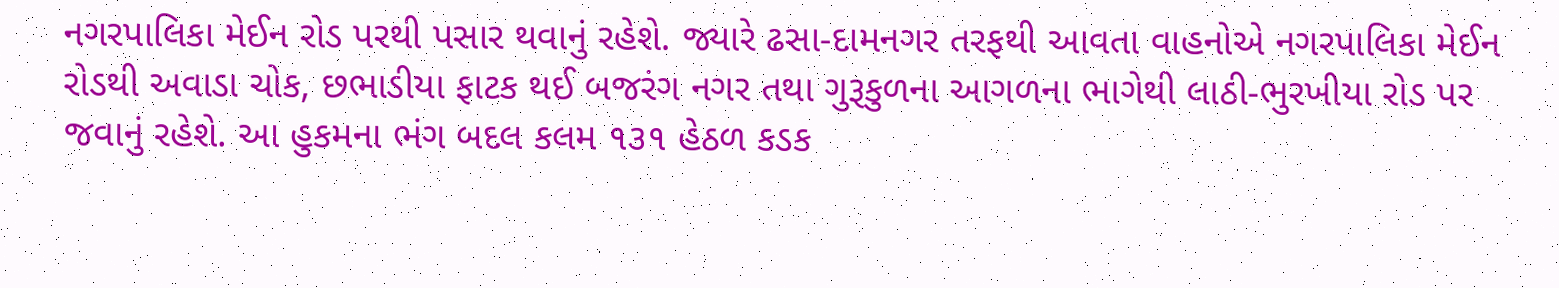નગરપાલિકા મેઈન રોડ પરથી પસાર થવાનું રહેશે. જ્યારે ઢસા-દામનગર તરફથી આવતા વાહનોએ નગરપાલિકા મેઈન રોડથી અવાડા ચોક, છભાડીયા ફાટક થઈ બજરંગ નગર તથા ગુરૂકુળના આગળના ભાગેથી લાઠી-ભુરખીયા રોડ પર જવાનું રહેશે. આ હુકમના ભંગ બદલ કલમ ૧૩૧ હેઠળ કડક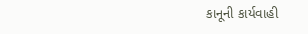કાનૂની કાર્યવાહી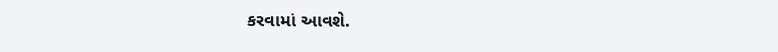કરવામાં આવશે.